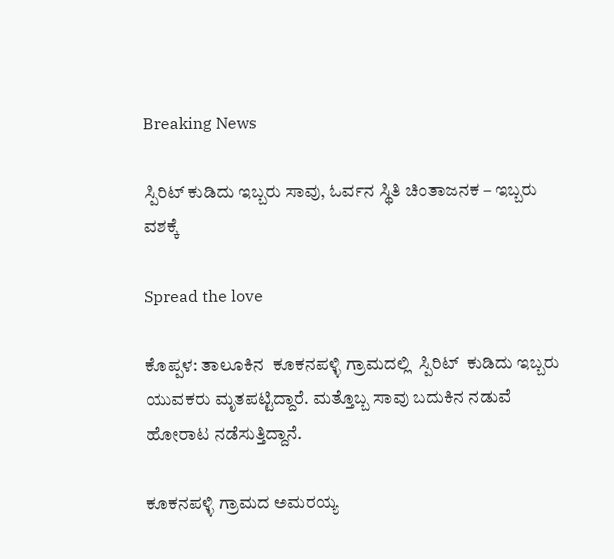Breaking News

ಸ್ಪಿರಿಟ್ ಕುಡಿದು ಇಬ್ಬರು ಸಾವು, ಓರ್ವನ ಸ್ಥಿತಿ ಚಿಂತಾಜನಕ – ಇಬ್ಬರು ವಶಕ್ಕೆ

Spread the love

ಕೊಪ್ಪಳ: ತಾಲೂಕಿನ  ಕೂಕನಪಳ್ಳಿ ಗ್ರಾಮದಲ್ಲಿ  ಸ್ಪಿರಿಟ್  ಕುಡಿದು ಇಬ್ಬರು ಯುವಕರು ಮೃತಪಟ್ಟಿದ್ದಾರೆ. ಮತ್ತೊಬ್ಬ ಸಾವು ಬದುಕಿನ ನಡುವೆ ಹೋರಾಟ ನಡೆಸುತ್ತಿದ್ದಾನೆ.

ಕೂಕನಪಳ್ಳಿ ಗ್ರಾಮದ ಅಮರಯ್ಯ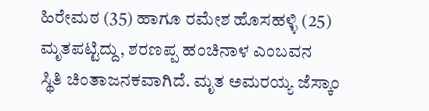ಹಿರೇಮಠ (35) ಹಾಗೂ ರಮೇಶ ಹೊಸಹಳ್ಳಿ (25) ಮೃತಪಟ್ಟಿದ್ದು, ಶರಣಪ್ಪ ಹಂಚಿನಾಳ ಎಂಬವನ ಸ್ಥಿತಿ ‌ಚಿಂತಾಜನಕವಾಗಿದೆ. ಮೃತ ಅಮರಯ್ಯ ಜೆಸ್ಕಾಂ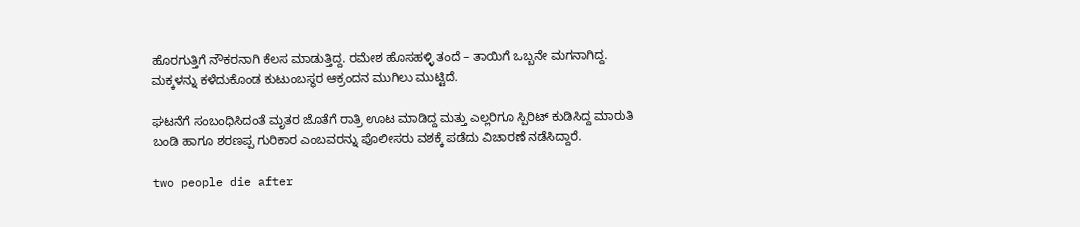ಹೊರಗುತ್ತಿಗೆ ನೌಕರನಾಗಿ ಕೆಲಸ ಮಾಡುತ್ತಿದ್ದ. ರಮೇಶ ಹೊಸಹಳ್ಳಿ ತಂದೆ – ತಾಯಿಗೆ ಒಬ್ಬನೇ ಮಗನಾಗಿದ್ದ. ಮಕ್ಕಳನ್ನು ಕಳೆದುಕೊಂಡ ಕುಟುಂಬಸ್ಥರ ಆಕ್ರಂದನ ಮುಗಿಲು ಮುಟ್ಟಿದೆ.

ಘಟನೆಗೆ ಸಂಬಂಧಿಸಿದಂತೆ ಮೃತರ ಜೊತೆಗೆ ರಾತ್ರಿ ಊಟ ಮಾಡಿದ್ದ ಮತ್ತು ಎಲ್ಲರಿಗೂ ಸ್ಪಿರಿಟ್ ಕುಡಿಸಿದ್ದ ಮಾರುತಿ ಬಂಡಿ ಹಾಗೂ ಶರಣಪ್ಪ ಗುರಿಕಾರ ಎಂಬವರನ್ನು ಪೊಲೀಸರು ವಶಕ್ಕೆ ಪಡೆದು ವಿಚಾರಣೆ ನಡೆಸಿದ್ದಾರೆ.

two people die after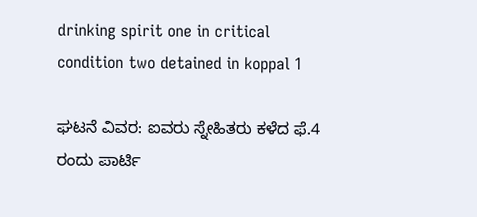drinking spirit one in critical condition two detained in koppal 1

ಘಟನೆ ವಿವರ: ಐವರು ಸ್ನೇಹಿತರು ಕಳೆದ ಫೆ.4 ರಂದು ಪಾರ್ಟಿ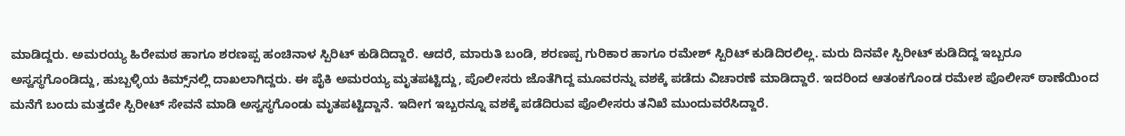ಮಾಡಿದ್ದರು. ಅಮರಯ್ಯ ಹಿರೇಮಠ ಹಾಗೂ ಶರಣಪ್ಪ ಹಂಚಿನಾಳ ಸ್ಪಿರಿಟ್ ಕುಡಿದಿದ್ದಾರೆ. ಆದರೆ, ಮಾರುತಿ ಬಂಡಿ, ಶರಣಪ್ಪ ಗುರಿಕಾರ ಹಾಗೂ ರಮೇಶ್ ಸ್ಪಿರಿಟ್ ಕುಡಿದಿರಲಿಲ್ಲ. ಮರು ದಿನವೇ ಸ್ಪಿರೀಟ್ ಕುಡಿದಿದ್ದ ಇಬ್ಬರೂ ಅಸ್ವಸ್ಥಗೊಂಡಿದ್ದು, ಹುಬ್ಬಳ್ಳಿಯ ಕಿಮ್ಸ್‌ನಲ್ಲಿ ದಾಖಲಾಗಿದ್ದರು. ಈ ಪೈಕಿ ಅಮರಯ್ಯ ಮೃತಪಟ್ಟಿದ್ದು, ಪೊಲೀಸರು ಜೊತೆಗಿದ್ದ ಮೂವರನ್ನು ವಶಕ್ಕೆ ಪಡೆದು ‌ವಿಚಾರಣೆ ಮಾಡಿದ್ದಾರೆ. ಇದರಿಂದ ಆತಂಕಗೊಂಡ ರಮೇಶ ಪೊಲೀಸ್ ಠಾಣೆಯಿಂದ ಮನೆಗೆ ಬಂದು ಮತ್ತದೇ ಸ್ಪಿರೀಟ್ ಸೇವನೆ ಮಾಡಿ ಅಸ್ವಸ್ಥಗೊಂಡು ಮೃತಪಟ್ಟಿದ್ದಾನೆ. ಇದೀಗ ಇಬ್ಬರನ್ನೂ ವಶಕ್ಕೆ ಪಡೆದಿರುವ ಪೊಲೀಸರು ತನಿಖೆ ಮುಂದುವರೆಸಿದ್ದಾರೆ.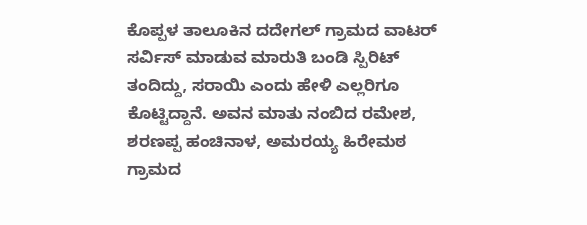ಕೊಪ್ಪಳ ತಾಲೂಕಿನ ದದೇಗಲ್ ಗ್ರಾಮದ ವಾಟರ್ ಸರ್ವಿಸ್ ಮಾಡುವ ಮಾರುತಿ ಬಂಡಿ ಸ್ಪಿರಿಟ್ ತಂದಿದ್ದು, ಸರಾಯಿ ಎಂದು ಹೇಳಿ ಎಲ್ಲರಿಗೂ ಕೊಟ್ಟಿದ್ದಾನೆ. ಅವನ ‌ಮಾತು ನಂಬಿದ ರಮೇಶ, ಶರಣಪ್ಪ ಹಂಚಿನಾಳ, ಅಮರಯ್ಯ ಹಿರೇಮಠ ಗ್ರಾಮದ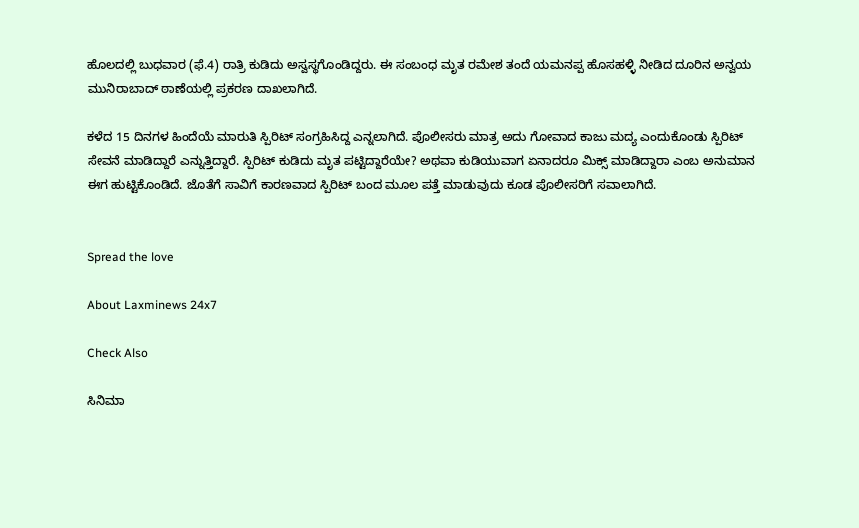ಹೊಲದಲ್ಲಿ ಬುಧವಾರ (ಫೆ.4) ರಾತ್ರಿ ಕುಡಿದು ಅಸ್ವಸ್ಥಗೊಂಡಿದ್ದರು. ಈ ಸಂಬಂಧ ಮೃತ ರಮೇಶ ತಂದೆ ಯಮನಪ್ಪ ಹೊಸಹಳ್ಳಿ ನೀಡಿದ ದೂರಿನ ಅನ್ವಯ ಮುನಿರಾಬಾದ್ ಠಾಣೆಯಲ್ಲಿ ಪ್ರಕರಣ ದಾಖಲಾಗಿದೆ.

ಕಳೆದ 15 ದಿನಗಳ ಹಿಂದೆಯೆ ಮಾರುತಿ ಸ್ಪಿರಿಟ್ ಸಂಗ್ರಹಿಸಿದ್ದ ಎನ್ನಲಾಗಿದೆ. ಪೊಲೀಸರು ಮಾತ್ರ ಅದು ಗೋವಾದ ಕಾಜು ಮದ್ಯ ಎಂದುಕೊಂಡು ಸ್ಪಿರಿಟ್ ಸೇವನೆ ಮಾಡಿದ್ದಾರೆ ಎನ್ನುತ್ತಿದ್ದಾರೆ. ಸ್ಪಿರಿಟ್ ಕುಡಿದು ಮೃತ ಪಟ್ಟಿದ್ದಾರೆಯೇ? ಅಥವಾ ಕುಡಿಯುವಾಗ ಏನಾದರೂ ಮಿಕ್ಸ್ ಮಾಡಿದ್ದಾರಾ ಎಂಬ ಅನುಮಾನ ಈಗ ಹುಟ್ಟಿಕೊಂಡಿದೆ. ಜೊತೆಗೆ ಸಾವಿಗೆ ಕಾರಣವಾದ ಸ್ಪಿರಿಟ್ ಬಂದ ಮೂಲ ಪತ್ತೆ ಮಾಡುವುದು ಕೂಡ ಪೊಲೀಸರಿಗೆ ಸವಾಲಾಗಿದೆ.


Spread the love

About Laxminews 24x7

Check Also

ಸಿನಿಮಾ‌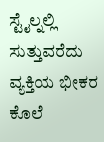ಸ್ಟೈಲ್ನಲ್ಲಿ ಸುತ್ತುವರೆದು ವ್ಯಕ್ತಿಯ ಭೀಕರ ಕೊಲೆ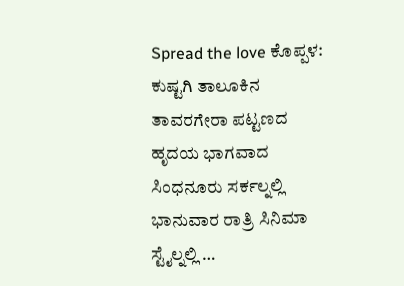Spread the love ಕೊಪ್ಪಳ: ಕುಷ್ಟಗಿ ತಾಲೂಕಿನ ತಾವರಗೇರಾ ಪಟ್ಟಣದ ಹೃದಯ ಭಾಗವಾದ ಸಿಂಧನೂರು ಸರ್ಕಲ್ನಲ್ಲಿ ಭಾನುವಾರ ರಾತ್ರಿ ಸಿನಿಮಾ‌ ಸ್ಟೈಲ್ನಲ್ಲಿ …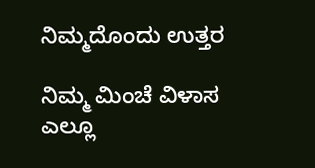ನಿಮ್ಮದೊಂದು ಉತ್ತರ

ನಿಮ್ಮ ಮಿಂಚೆ ವಿಳಾಸ ಎಲ್ಲೂ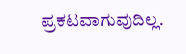ಪ್ರಕಟವಾಗುವುದಿಲ್ಲ.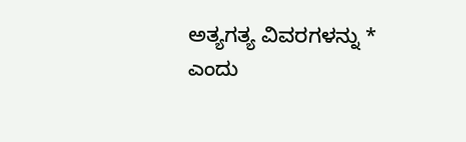ಅತ್ಯಗತ್ಯ ವಿವರಗಳನ್ನು * ಎಂದು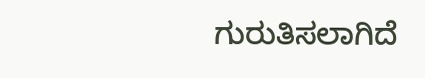ಗುರುತಿಸಲಾಗಿದೆ